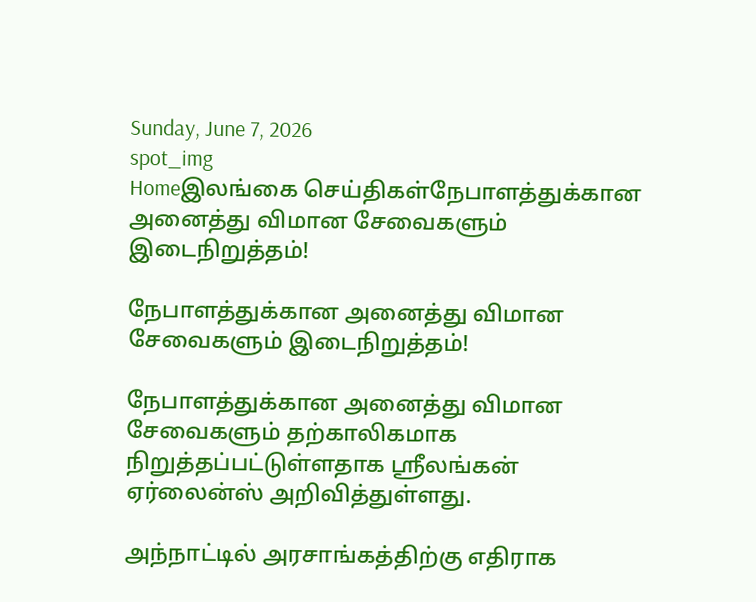Sunday, June 7, 2026
spot_img
Homeஇலங்கை செய்திகள்நேபாளத்துக்கான அனைத்து விமான சேவைகளும் இடைநிறுத்தம்!

நேபாளத்துக்கான அனைத்து விமான சேவைகளும் இடைநிறுத்தம்!

நேபாளத்துக்கான அனைத்து விமான சேவைகளும் தற்காலிகமாக நிறுத்தப்பட்டுள்ளதாக ஸ்ரீலங்கன் ஏர்லைன்ஸ் அறிவித்துள்ளது.

அந்நாட்டில் அரசாங்கத்திற்கு எதிராக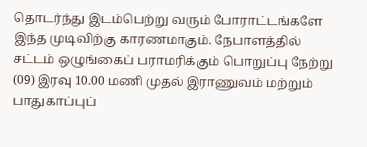தொடர்ந்து இடம்பெற்று வரும் போராட்டங்களே இந்த முடிவிற்கு காரணமாகும். நேபாளத்தில் சட்டம் ஒழுங்கைப் பராமரிக்கும் பொறுப்பு நேற்று (09) இரவு 10.00 மணி முதல் இராணுவம் மற்றும் பாதுகாப்புப்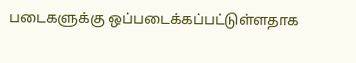படைகளுக்கு ஒப்படைக்கப்பட்டுள்ளதாக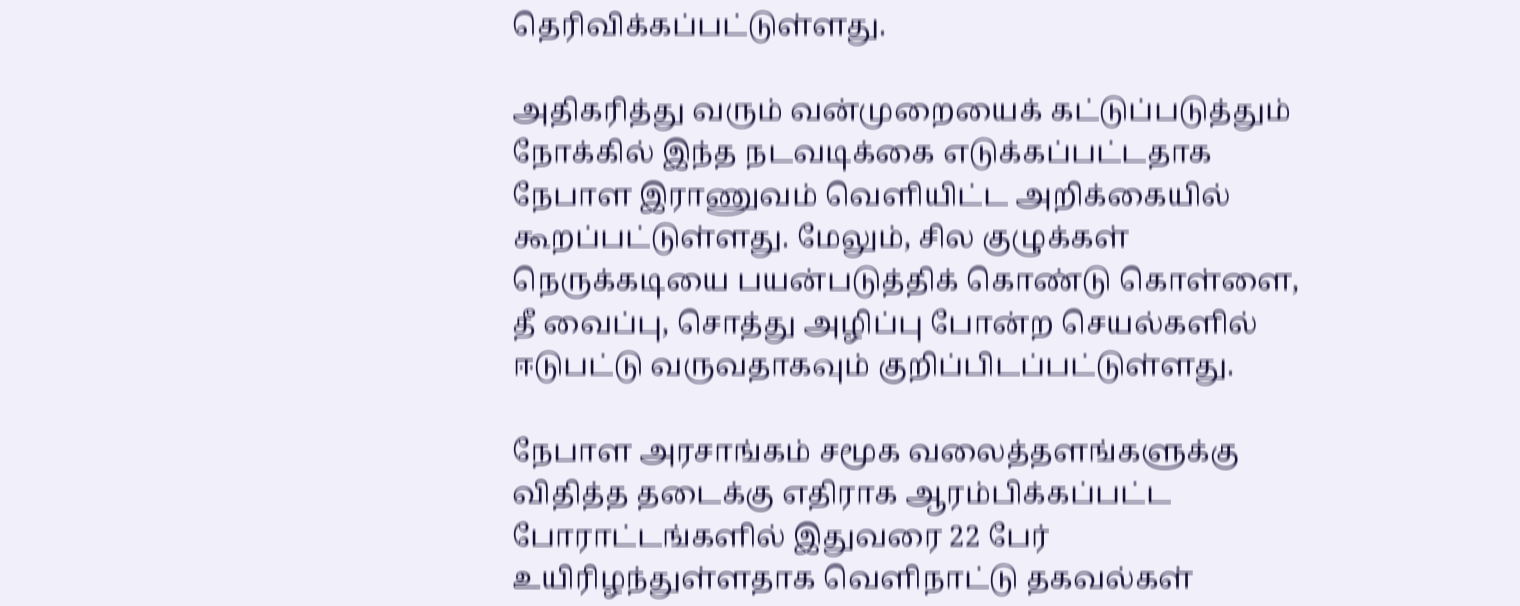தெரிவிக்கப்பட்டுள்ளது.

அதிகரித்து வரும் வன்முறையைக் கட்டுப்படுத்தும் நோக்கில் இந்த நடவடிக்கை எடுக்கப்பட்டதாக நேபாள இராணுவம் வெளியிட்ட அறிக்கையில் கூறப்பட்டுள்ளது. மேலும், சில குழுக்கள் நெருக்கடியை பயன்படுத்திக் கொண்டு கொள்ளை, தீ வைப்பு, சொத்து அழிப்பு போன்ற செயல்களில் ஈடுபட்டு வருவதாகவும் குறிப்பிடப்பட்டுள்ளது.

நேபாள அரசாங்கம் சமூக வலைத்தளங்களுக்கு விதித்த தடைக்கு எதிராக ஆரம்பிக்கப்பட்ட போராட்டங்களில் இதுவரை 22 பேர் உயிரிழந்துள்ளதாக வெளிநாட்டு தகவல்கள்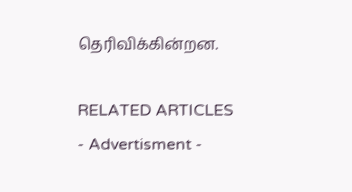தெரிவிக்கின்றன.

RELATED ARTICLES
- Advertisment -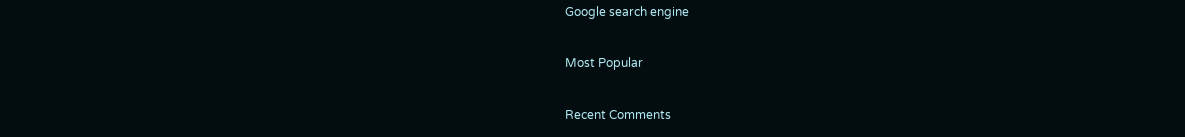Google search engine

Most Popular

Recent Comments